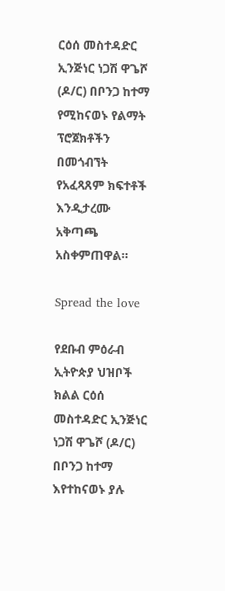ርዕሰ መስተዳድር ኢንጅነር ነጋሽ ዋጌሾ (ዶ/ር) በቦንጋ ከተማ የሚከናወኑ የልማት ፕሮጀክቶችን በመጎብኘት የአፈጻጸም ክፍተቶች እንዲታረሙ አቅጣጫ አስቀምጠዋል።

Spread the love

የደቡብ ምዕራብ ኢትዮጵያ ህዝቦች ክልል ርዕሰ መስተዳድር ኢንጅነር ነጋሽ ዋጌሾ (ዶ/ር) በቦንጋ ከተማ እየተከናወኑ ያሉ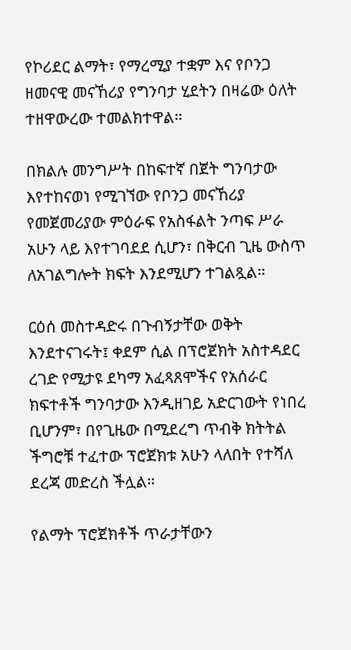የኮሪደር ልማት፣ የማረሚያ ተቋም እና የቦንጋ ዘመናዊ መናኸሪያ የግንባታ ሂደትን በዛሬው ዕለት ተዘዋውረው ተመልክተዋል።

በክልሉ መንግሥት በከፍተኛ በጀት ግንባታው እየተከናወነ የሚገኘው የቦንጋ መናኸሪያ የመጀመሪያው ምዕራፍ የአስፋልት ንጣፍ ሥራ አሁን ላይ እየተገባደደ ሲሆን፣ በቅርብ ጊዜ ውስጥ ለአገልግሎት ክፍት እንደሚሆን ተገልጿል።

ርዕሰ መስተዳድሩ በጉብኝታቸው ወቅት እንደተናገሩት፤ ቀደም ሲል በፕሮጀክት አስተዳደር ረገድ የሚታዩ ደካማ አፈጻጸሞችና የአሰራር ክፍተቶች ግንባታው እንዲዘገይ አድርገውት የነበረ ቢሆንም፣ በየጊዜው በሚደረግ ጥብቅ ክትትል ችግሮቹ ተፈተው ፕሮጀክቱ አሁን ላለበት የተሻለ ደረጃ መድረስ ችሏል።

የልማት ፕሮጀክቶች ጥራታቸውን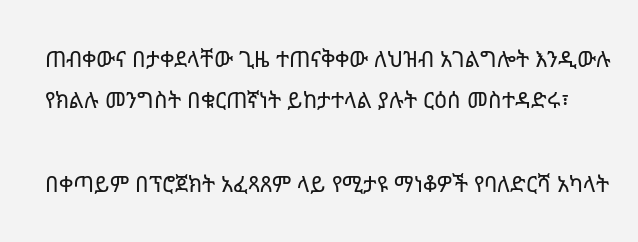ጠብቀውና በታቀደላቸው ጊዜ ተጠናቅቀው ለህዝብ አገልግሎት እንዲውሉ የክልሉ መንግስት በቁርጠኛነት ይከታተላል ያሉት ርዕሰ መስተዳድሩ፣

በቀጣይም በፕሮጀክት አፈጻጸም ላይ የሚታዩ ማነቆዎች የባለድርሻ አካላት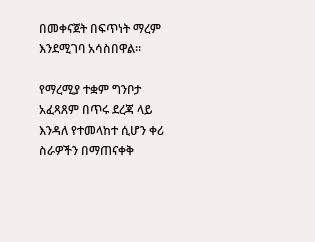በመቀናጀት በፍጥነት ማረም እንደሚገባ አሳስበዋል።

የማረሚያ ተቋም ግንቦታ አፈጻጸም በጥሩ ደረጃ ላይ እንዳለ የተመላከተ ሲሆን ቀሪ ስራዎችን በማጠናቀቅ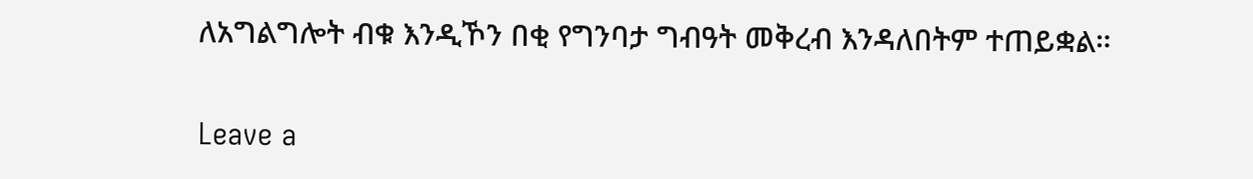ለአግልግሎት ብቁ እንዲኾን በቂ የግንባታ ግብዓት መቅረብ እንዳለበትም ተጠይቋል።

Leave a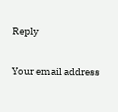Reply

Your email address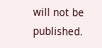will not be published.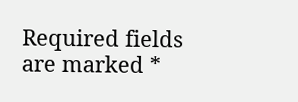Required fields are marked *